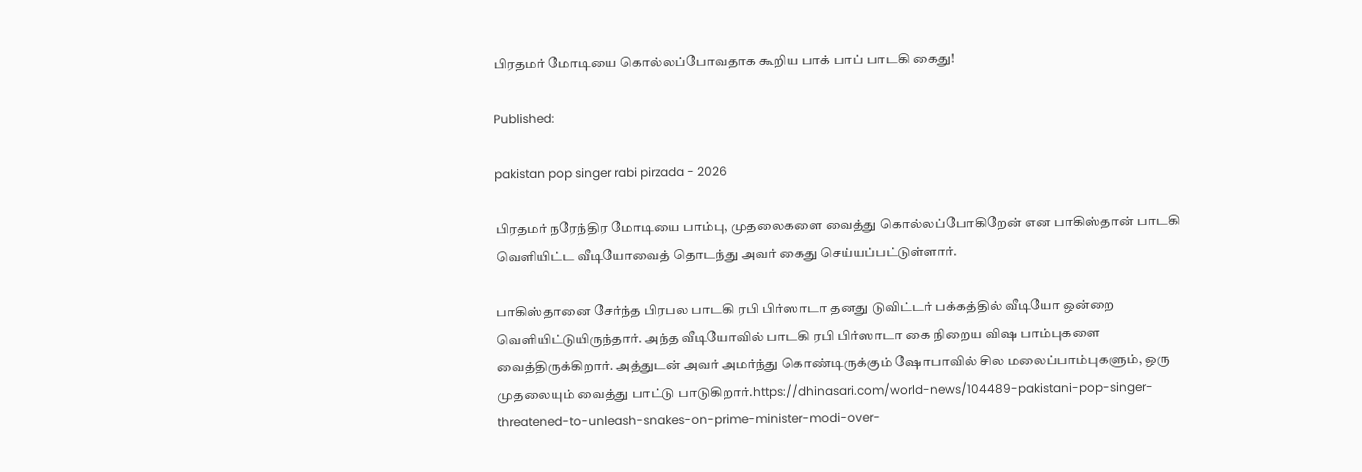பிரதமர் மோடியை கொல்லப்போவதாக கூறிய பாக் பாப் பாடகி கைது!

Published:

pakistan pop singer rabi pirzada - 2026

பிரதமர் நரேந்திர மோடியை பாம்பு, முதலைகளை வைத்து கொல்லப்போகிறேன் என பாகிஸ்தான் பாடகி வெளியிட்ட வீடியோவைத் தொடந்து அவர் கைது செய்யப்பட்டுள்ளார்.

பாகிஸ்தானை சேர்ந்த பிரபல பாடகி ரபி பிர்ஸாடா தனது டுவிட்டர் பக்கத்தில் வீடியோ ஒன்றை வெளியிட்டுயிருந்தார். அந்த வீடியோவில் பாடகி ரபி பிர்ஸாடா கை நிறைய விஷ பாம்புகளை வைத்திருக்கிறார். அத்துடன் அவர் அமர்ந்து கொண்டிருக்கும் ஷோபாவில் சில மலைப்பாம்புகளும், ஒரு முதலையும் வைத்து பாட்டு பாடுகிறார்.https://dhinasari.com/world-news/104489-pakistani-pop-singer-threatened-to-unleash-snakes-on-prime-minister-modi-over-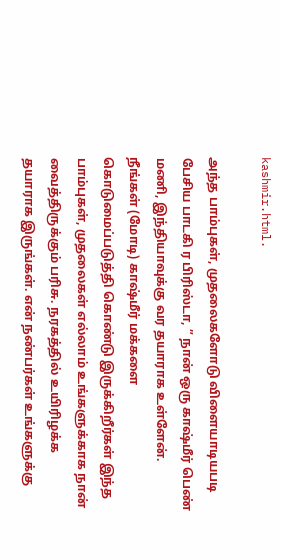kashmir.html.

அந்த பாம்புகள், முதலைகளோடு விளையாடியபடி பேசிய பாடகி ர பிரிஸ்டா, ” நான் ஒரு காஷ்மீர் பெண் மணி, இந்தியாவுக்கு வர தயாராக உள்ளேன். நீங்கள் (மோடி) காஷ்மீர் மக்களை கொடுமைப்படுத்தி கொண்டு இருக்கிறீர்கள் இந்த பாம்புகள், முதலைகள் எல்லாம் உங்களுக்காக நான் வைத்திருக்கும் பரிசு. நரகத்தில் உயிரிழக்க தயாராக இருங்கள். என் நண்பர்கள் உங்களுக்கு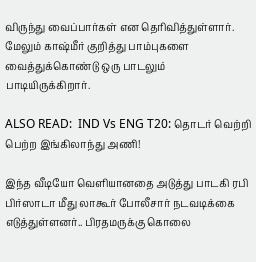விருந்து வைப்பார்கள் என தெரிவித்துள்ளார். மேலும் காஷ்மீர் குறித்து பாம்புகளை வைத்துக்கொண்டு ஒரு பாடலும் பாடியிருக்கிறார்.

ALSO READ:  IND Vs ENG T20: தொடர் வெற்றி பெற்ற இங்கிலாந்து அணி!

இந்த வீடியோ வெளியானதை அடுத்து பாடகி ரபி பிர்ஸாடா மீது லாகூர் போலீசார் நடவடிக்கை எடுத்துள்ளனர்.. பிரதமருக்கு கொலை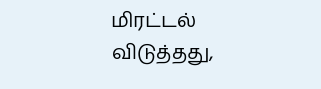மிரட்டல் விடுத்தது,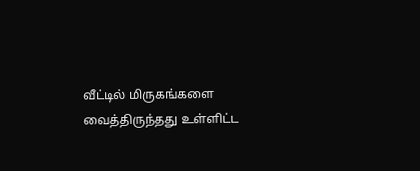வீட்டில் மிருகங்களை வைத்திருந்தது உள்ளிட்ட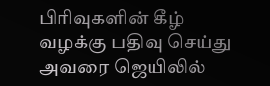பிரிவுகளின் கீழ் வழக்கு பதிவு செய்து அவரை ஜெயிலில்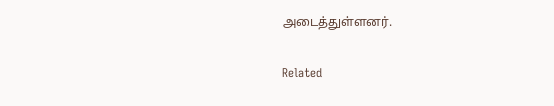அடைத்துள்ளனர்.

Related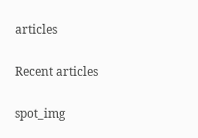articles

Recent articles

spot_img